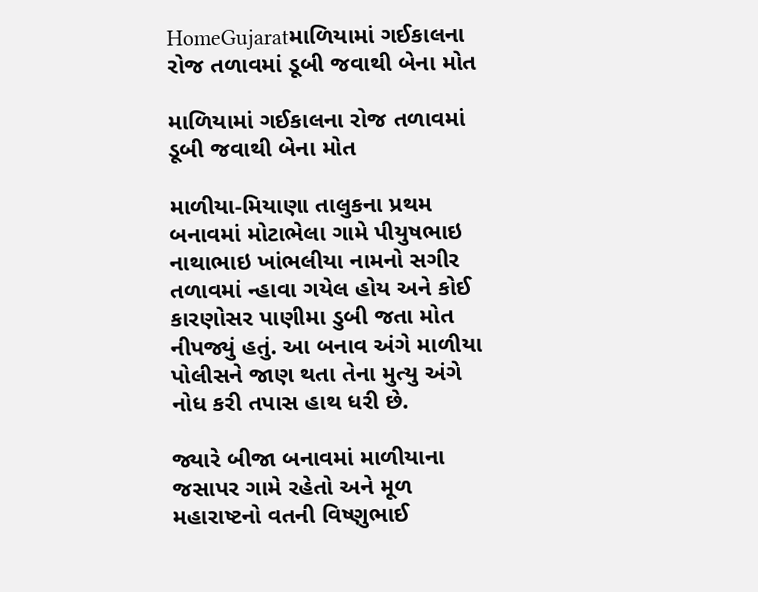HomeGujaratમાળિયામાં ગઈકાલના રોજ તળાવમાં ડૂબી જવાથી બેના મોત

માળિયામાં ગઈકાલના રોજ તળાવમાં ડૂબી જવાથી બેના મોત

માળીયા-મિયાણા તાલુકના પ્રથમ બનાવમાં મોટાભેલા ગામે પીયુષભાઇ નાથાભાઇ ખાંભલીયા નામનો સગીર તળાવમાં ન્હાવા ગયેલ હોય અને કોઈ કારણોસર પાણીમા ડુબી જતા મોત નીપજ્યું હતું. આ બનાવ અંગે માળીયા પોલીસને જાણ થતા તેના મુત્યુ અંગે નોધ કરી તપાસ હાથ ધરી છે.

જ્યારે બીજા બનાવમાં માળીયાના જસાપર ગામે રહેતો અને મૂળ મહારાષ્ટનો વતની વિષ્ણુભાઈ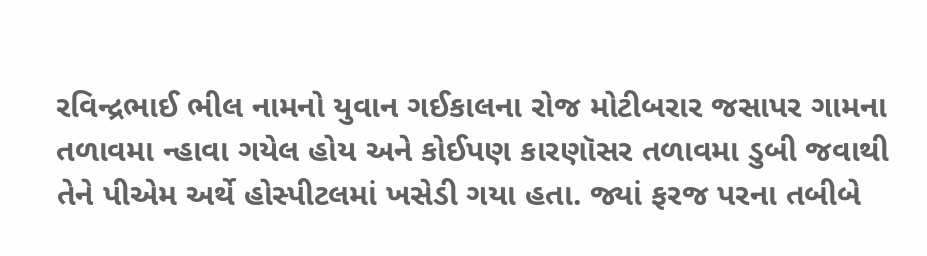રવિન્દ્રભાઈ ભીલ નામનો યુવાન ગઈકાલના રોજ મોટીબરાર જસાપર ગામના તળાવમા ન્હાવા ગયેલ હોય અને કોઈપણ કારણૉસર તળાવમા ડુબી જવાથી તેને પીએમ અર્થે હોસ્પીટલમાં ખસેડી ગયા હતા. જ્યાં ફરજ પરના તબીબે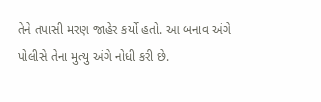તેને તપાસી મરણ જાહેર કર્યો હતો. આ બનાવ અંગે પોલીસે તેના મુત્યુ અંગે નોધી કરી છે.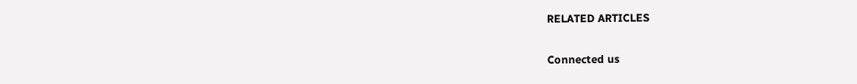RELATED ARTICLES

Connected us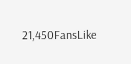21,450FansLike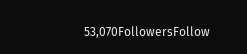53,070FollowersFollow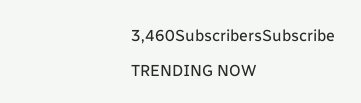3,460SubscribersSubscribe

TRENDING NOW